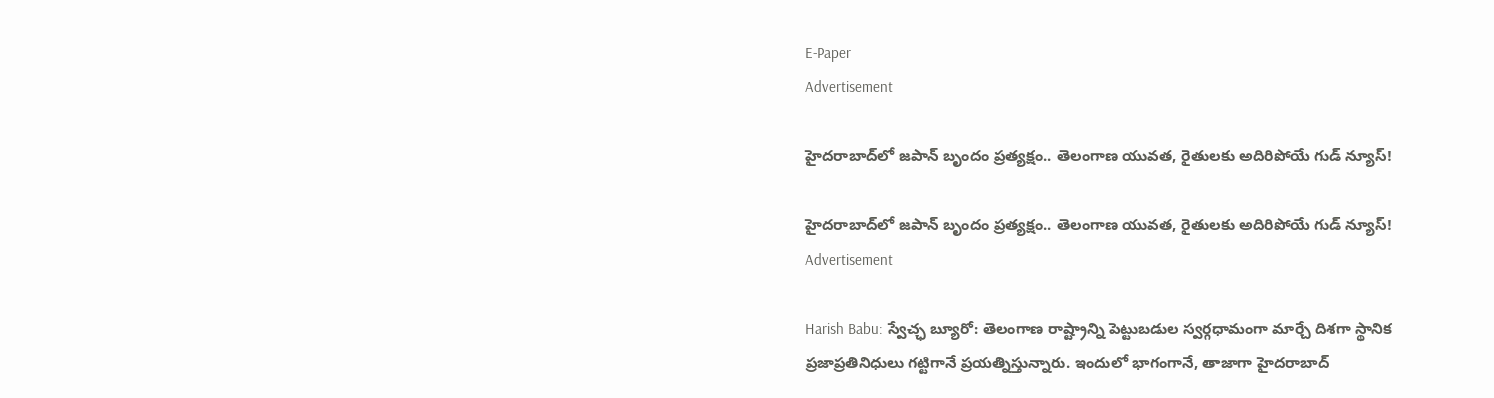E-Paper
Advertisement

హైదరాబాద్‌లో జపాన్ బృందం ప్రత్యక్షం.. తెలంగాణ యువత, రైతులకు అదిరిపోయే గుడ్ న్యూస్!

హైదరాబాద్‌లో జపాన్ బృందం ప్రత్యక్షం.. తెలంగాణ యువత, రైతులకు అదిరిపోయే గుడ్ న్యూస్!
Advertisement

Harish Babu: స్వేచ్ఛ బ్యూరో: తెలంగాణ రాష్ట్రాన్ని పెట్టుబడుల స్వర్గధామంగా మార్చే దిశగా స్థానిక ప్రజాప్రతినిధులు గట్టిగానే ప్రయత్నిస్తున్నారు. ఇందులో భాగంగానే, తాజాగా హైదరాబాద్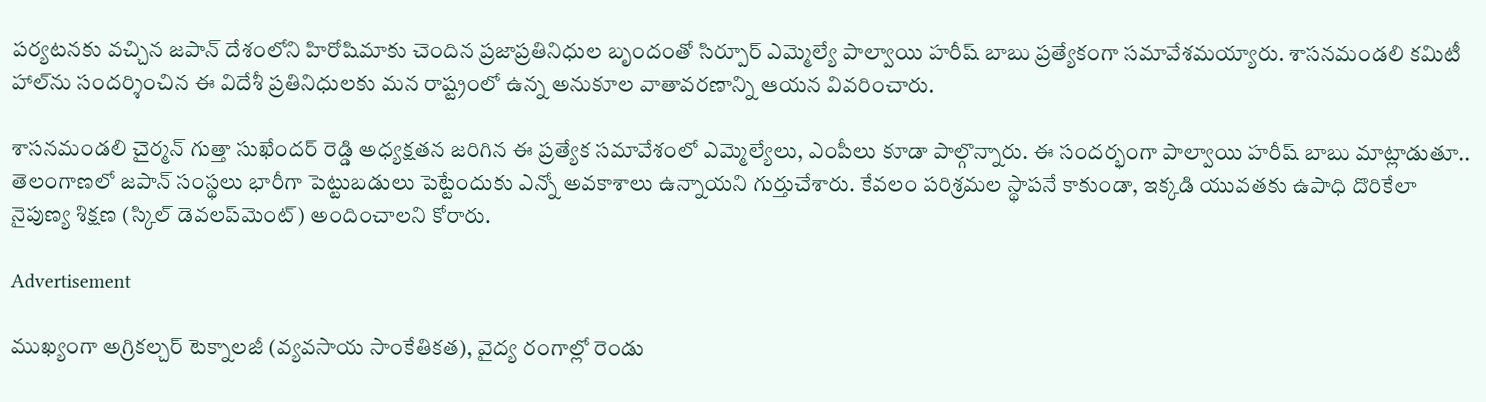పర్యటనకు వచ్చిన జపాన్ దేశంలోని హిరోషిమాకు చెందిన ప్రజాప్రతినిధుల బృందంతో సిర్పూర్ ఎమ్మెల్యే పాల్వాయి హరీష్ బాబు ప్రత్యేకంగా సమావేశమయ్యారు. శాసనమండలి కమిటీ హాల్‌ను సందర్శించిన ఈ విదేశీ ప్రతినిధులకు మన రాష్ట్రంలో ఉన్న అనుకూల వాతావరణాన్ని ఆయన వివరించారు.

శాసనమండలి చైర్మన్ గుత్తా సుఖేందర్ రెడ్డి అధ్యక్షతన జరిగిన ఈ ప్రత్యేక సమావేశంలో ఎమ్మెల్యేలు, ఎంపీలు కూడా పాల్గొన్నారు. ఈ సందర్భంగా పాల్వాయి హరీష్ బాబు మాట్లాడుతూ.. తెలంగాణలో జపాన్ సంస్థలు భారీగా పెట్టుబడులు పెట్టేందుకు ఎన్నో అవకాశాలు ఉన్నాయని గుర్తుచేశారు. కేవలం పరిశ్రమల స్థాపనే కాకుండా, ఇక్కడి యువతకు ఉపాధి దొరికేలా నైపుణ్య శిక్షణ (స్కిల్ డెవలప్‌మెంట్) అందించాలని కోరారు.

Advertisement

ముఖ్యంగా అగ్రికల్చర్ టెక్నాలజీ (వ్యవసాయ సాంకేతికత), వైద్య రంగాల్లో రెండు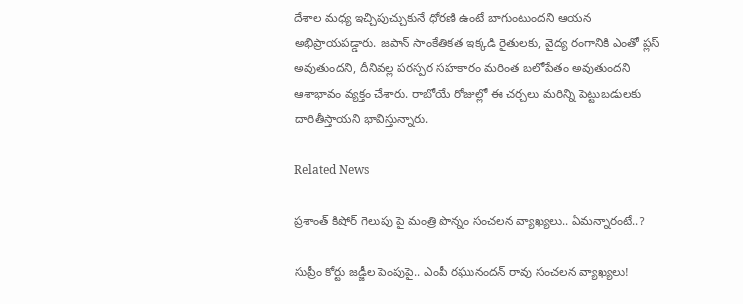దేశాల మధ్య ఇచ్చిపుచ్చుకునే ధోరణి ఉంటే బాగుంటుందని ఆయన అభిప్రాయపడ్డారు. జపాన్ సాంకేతికత ఇక్కడి రైతులకు, వైద్య రంగానికి ఎంతో ప్లస్ అవుతుందని, దీనివల్ల పరస్పర సహకారం మరింత బలోపేతం అవుతుందని ఆశాభావం వ్యక్తం చేశారు. రాబోయే రోజుల్లో ఈ చర్చలు మరిన్ని పెట్టుబడులకు దారితీస్తాయని భావిస్తున్నారు.

Related News

ప్రశాంత్ కిషోర్ గెలుపు పై మంత్రి పొన్నం సంచలన వ్యాఖ్యలు.. ఏమన్నారంటే..?

సుప్రీం కోర్టు జడ్జీల పెంపుపై.. ఎంపీ రఘునందన్ రావు సంచలన వ్యాఖ్యలు!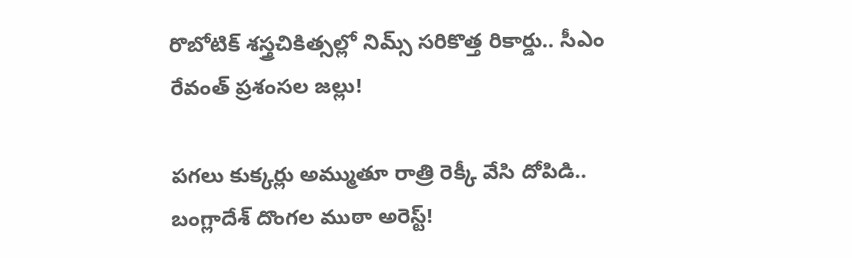రొబోటిక్ శస్త్రచికిత్సల్లో నిమ్స్ సరికొత్త రికార్డు.. సీఎం రేవంత్ ప్రశంసల జల్లు!

పగలు కుక్కర్లు అమ్ముతూ రాత్రి రెక్కీ వేసి దోపిడి.. బంగ్లాదేశ్ దొంగల ముఠా అరెస్ట్!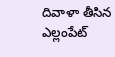దివాళా తీసిన ఎల్లంపేట్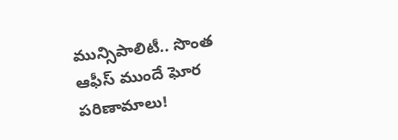మున్సిపాలిటీ.. సొంత ఆఫీస్ ముందే ఘోర పరిణామాలు!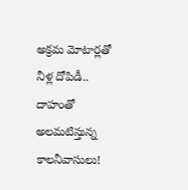అక్రమ మోటార్లతో నీళ్ల దోపిడీ.. దాహంతో అలమటిస్తున్న కాలనీవాసులు!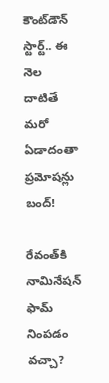కౌంట్‌డౌన్ స్టార్ట్.. ఈ నెల దాటితే మరో ఏడాదంతా ప్రమోషన్లు బంద్!

రేవంత్‌కి నామినేషన్ ఫామ్ నింపడం వచ్చా?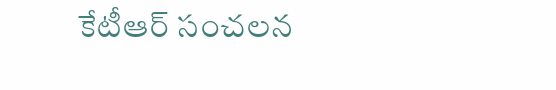కేటీఆర్ సంచలన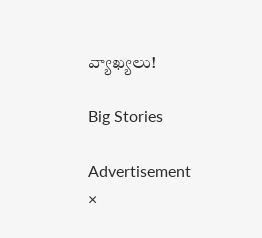వ్యాఖ్యలు!

Big Stories

Advertisement
×